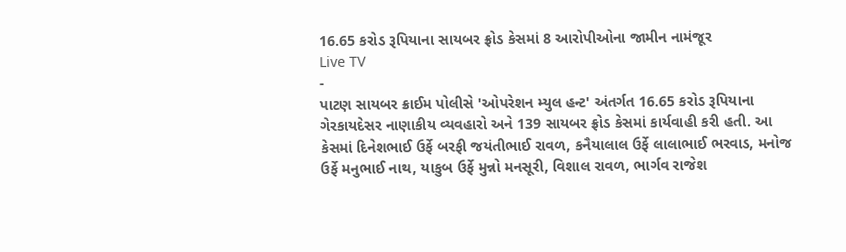16.65 કરોડ રૂપિયાના સાયબર ફ્રોડ કેસમાં 8 આરોપીઓના જામીન નામંજૂર
Live TV
-
પાટણ સાયબર ક્રાઈમ પોલીસે 'ઓપરેશન મ્યુલ હન્ટ' અંતર્ગત 16.65 કરોડ રૂપિયાના ગેરકાયદેસર નાણાકીય વ્યવહારો અને 139 સાયબર ફ્રોડ કેસમાં કાર્યવાહી કરી હતી. આ કેસમાં દિનેશભાઈ ઉર્ફે બરફી જયંતીભાઈ રાવળ, કનૈયાલાલ ઉર્ફે લાલાભાઈ ભરવાડ, મનોજ ઉર્ફે મનુભાઈ નાથ, યાકુબ ઉર્ફે મુન્નો મનસૂરી, વિશાલ રાવળ, ભાર્ગવ રાજેશ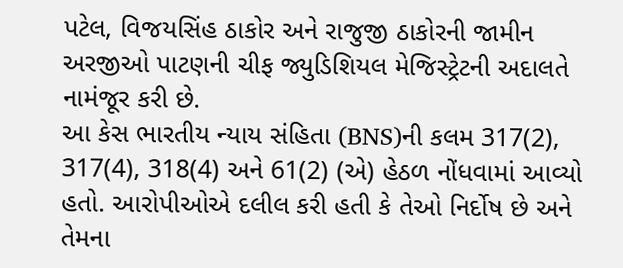પટેલ, વિજયસિંહ ઠાકોર અને રાજુજી ઠાકોરની જામીન અરજીઓ પાટણની ચીફ જ્યુડિશિયલ મેજિસ્ટ્રેટની અદાલતે નામંજૂર કરી છે.
આ કેસ ભારતીય ન્યાય સંહિતા (BNS)ની કલમ 317(2), 317(4), 318(4) અને 61(2) (એ) હેઠળ નોંધવામાં આવ્યો હતો. આરોપીઓએ દલીલ કરી હતી કે તેઓ નિર્દોષ છે અને તેમના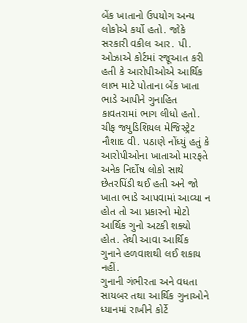બેંક ખાતાનો ઉપયોગ અન્ય લોકોએ કર્યો હતો. જોકે સરકારી વકીલ આર. પી. ઓઝાએ કોર્ટમાં રજૂઆત કરી હતી કે આરોપીઓએ આર્થિક લાભ માટે પોતાના બેંક ખાતા ભાડે આપીને ગુનાહિત કાવતરામાં ભાગ લીધો હતો.
ચીફ જ્યુડિશિયલ મેજિસ્ટ્રેટ નૌશાદ વી. પઠાણે નોંધ્યું હતું કે આરોપીઓના ખાતાઓ મારફતે અનેક નિર્દોષ લોકો સાથે છેતરપિંડી થઈ હતી અને જો ખાતા ભાડે આપવામાં આવ્યા ન હોત તો આ પ્રકારનો મોટો આર્થિક ગુનો અટકી શક્યો હોત. તેથી આવા આર્થિક ગુનાને હળવાશથી લઈ શકાય નહીં.
ગુનાની ગંભીરતા અને વધતા સાયબર તથા આર્થિક ગુનાઓને ધ્યાનમાં રાખીને કોર્ટે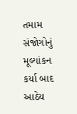તમામ સંજોગોનું મૂલ્યાંકન કર્યા બાદ આઠેય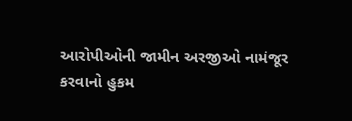આરોપીઓની જામીન અરજીઓ નામંજૂર કરવાનો હુકમ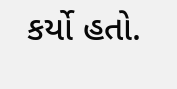કર્યો હતો.